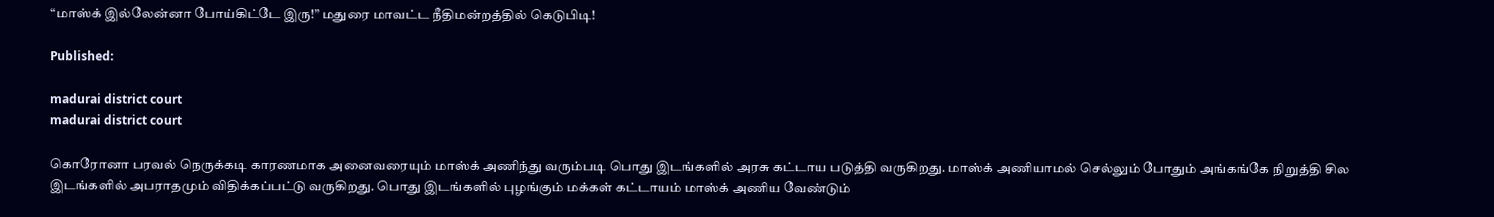“மாஸ்க் இல்லேன்னா போய்கிட்டே இரு!” மதுரை மாவட்ட நீதிமன்றத்தில் கெடுபிடி!

Published:

madurai district court
madurai district court

கொரோனா பரவல் நெருக்கடி காரணமாக அனைவரையும் மாஸ்க் அணிந்து வரும்படி பொது இடங்களில் அரசு கட்டாய படுத்தி வருகிறது. மாஸ்க் அணியாமல் செல்லும் போதும் அங்கங்கே நிறுத்தி சில இடங்களில் அபராதமும் விதிக்கப்பட்டு வருகிறது. பொது இடங்களில் புழங்கும் மக்கள் கட்டாயம் மாஸ்க் அணிய வேண்டும்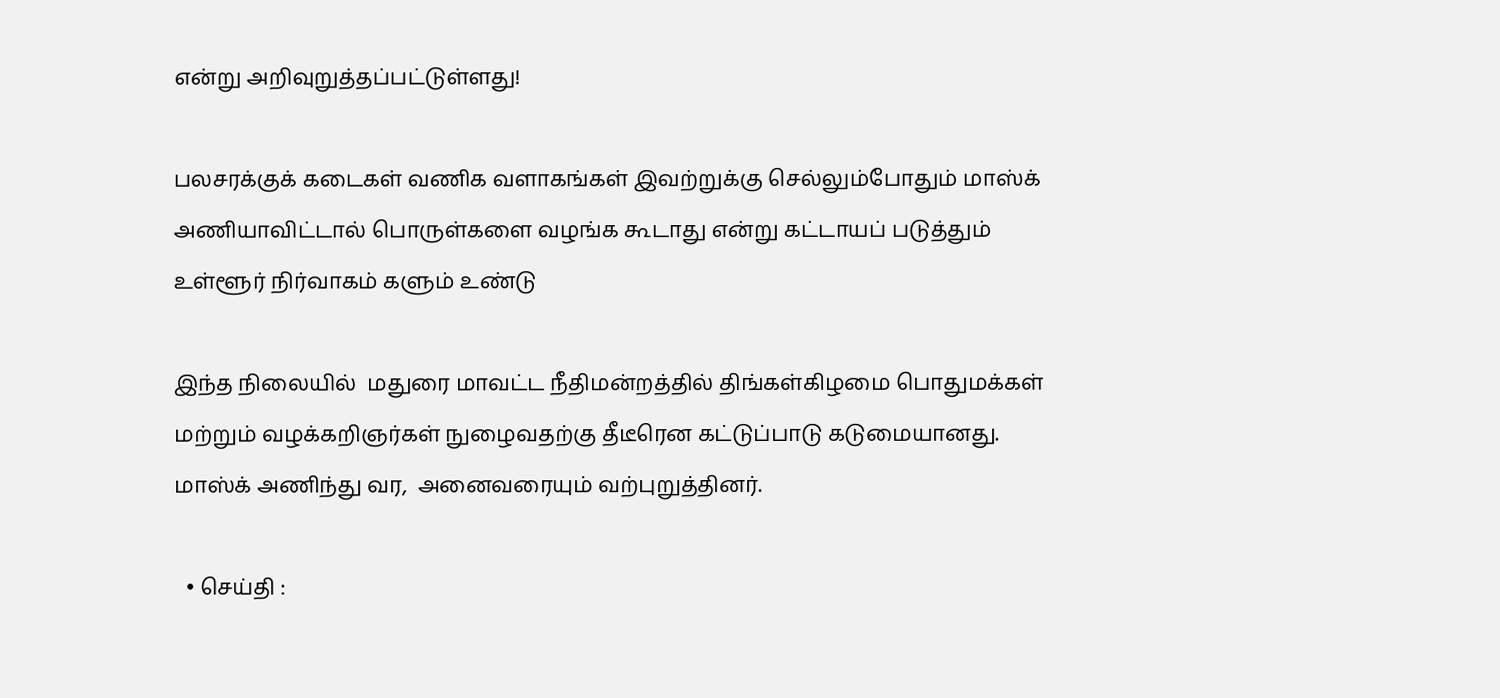என்று அறிவுறுத்தப்பட்டுள்ளது!

பலசரக்குக் கடைகள் வணிக வளாகங்கள் இவற்றுக்கு செல்லும்போதும் மாஸ்க் அணியாவிட்டால் பொருள்களை வழங்க கூடாது என்று கட்டாயப் படுத்தும் உள்ளூர் நிர்வாகம் களும் உண்டு

இந்த நிலையில்  மதுரை மாவட்ட நீதிமன்றத்தில் திங்கள்கிழமை பொதுமக்கள் மற்றும் வழக்கறிஞர்கள் நுழைவதற்கு தீடீரென கட்டுப்பாடு கடுமையானது. மாஸ்க் அணிந்து வர,  அனைவரையும் வற்புறுத்தினர்.

  • செய்தி :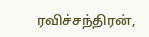ரவிச்சந்திரன்,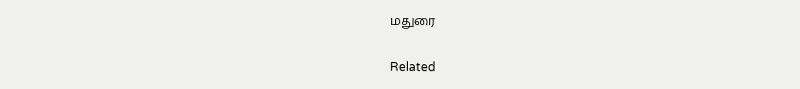மதுரை

Related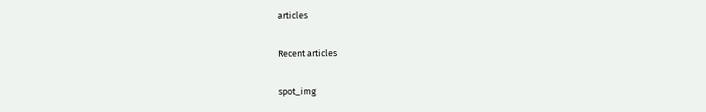articles

Recent articles

spot_img